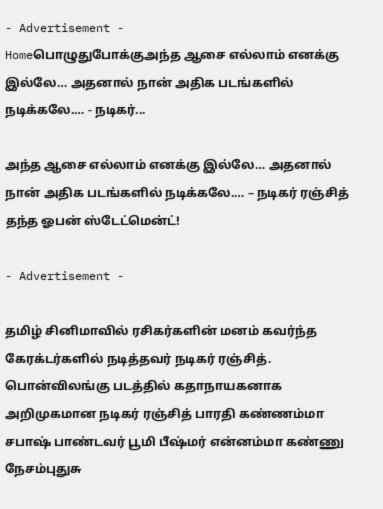- Advertisement -
Homeபொழுதுபோக்குஅந்த ஆசை எல்லாம் எனக்கு இல்லே… அதனால் நான் அதிக படங்களில் நடிக்கலே.… - நடிகர்...

அந்த ஆசை எல்லாம் எனக்கு இல்லே… அதனால் நான் அதிக படங்களில் நடிக்கலே.… – நடிகர் ரஞ்சித் தந்த ஓபன் ஸ்டேட்மென்ட்!

- Advertisement -

தமிழ் சினிமாவில் ரசிகர்களின் மனம் கவர்ந்த கேரக்டர்களில் நடித்தவர் நடிகர் ரஞ்சித். பொன்விலங்கு படத்தில் கதாநாயகனாக அறிமுகமான நடிகர் ரஞ்சித் பாரதி கண்ணம்மா சபாஷ் பாண்டவர் பூமி பீஷ்மர் என்னம்மா கண்ணு நேசம்புதுசு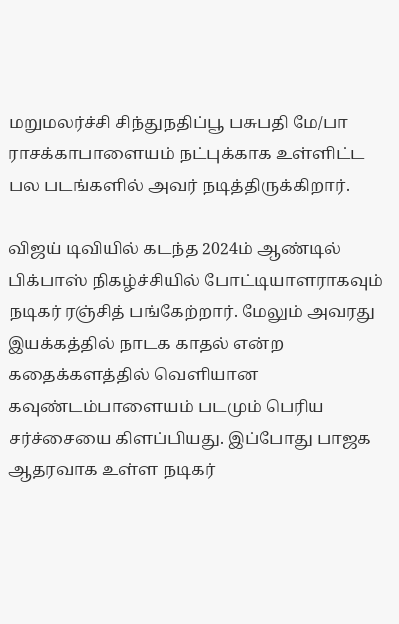மறுமலர்ச்சி சிந்துநதிப்பூ பசுபதி மே/பா ராசக்காபாளையம் நட்புக்காக உள்ளிட்ட பல படங்களில் அவர் நடித்திருக்கிறார்.

விஜய் டிவியில் கடந்த 2024ம் ஆண்டில் பிக்பாஸ் நிகழ்ச்சியில் போட்டியாளராகவும் நடிகர் ரஞ்சித் பங்கேற்றார். மேலும் அவரது இயக்கத்தில் நாடக காதல் என்ற கதைக்களத்தில் வெளியான கவுண்டம்பாளையம் படமும் பெரிய சர்ச்சையை கிளப்பியது. இப்போது பாஜக ஆதரவாக உள்ள நடிகர்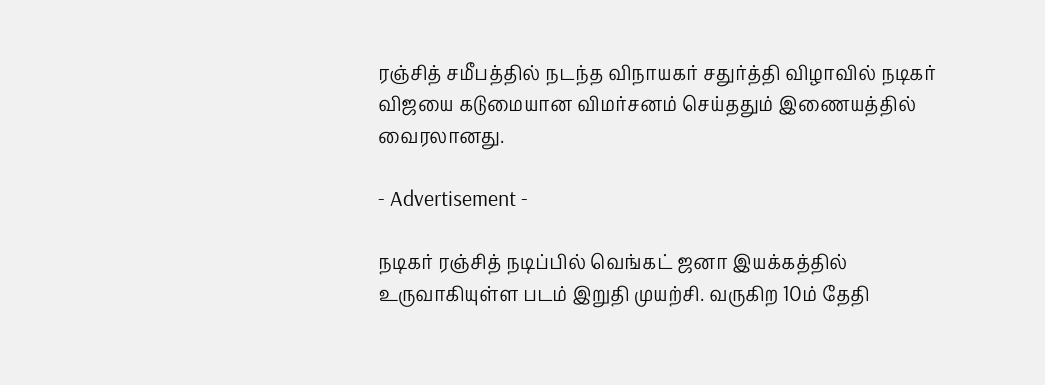ரஞ்சித் சமீபத்தில் நடந்த விநாயகர் சதுர்த்தி விழாவில் நடிகர் விஜயை கடுமையான விமர்சனம் செய்ததும் இணையத்தில் வைரலானது.

- Advertisement -

நடிகர் ரஞ்சித் நடிப்பில் வெங்கட் ஜனா இயக்கத்தில் உருவாகியுள்ள படம் இறுதி முயற்சி. வருகிற 10ம் தேதி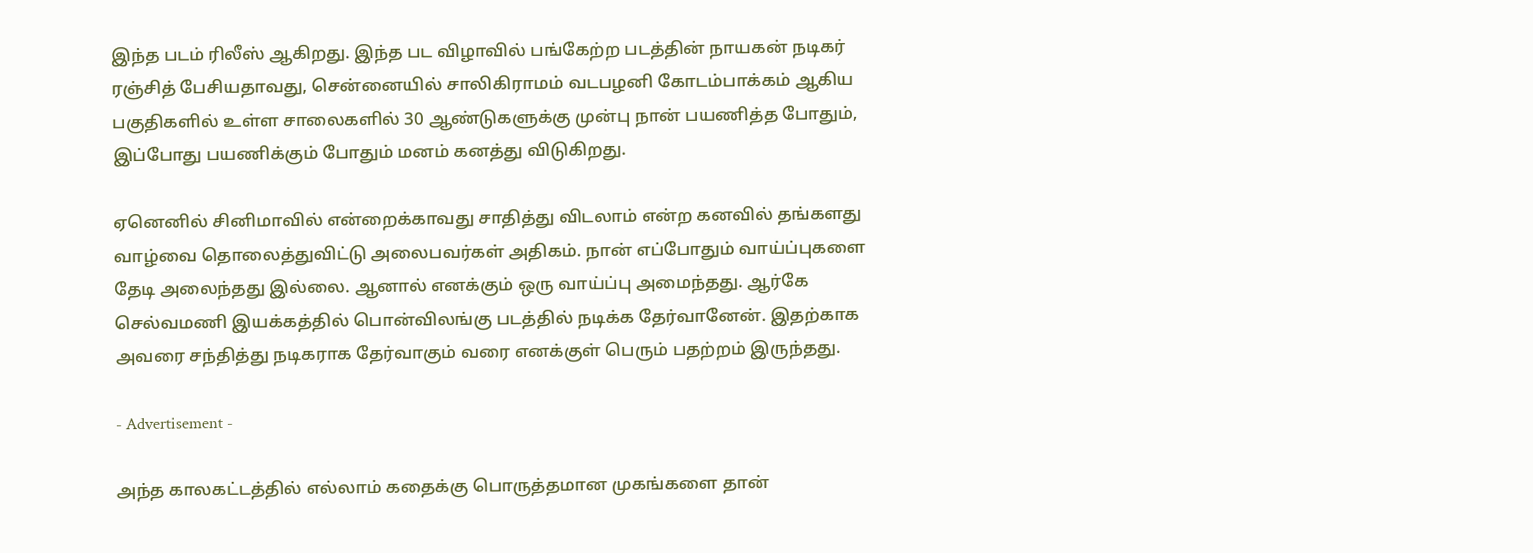இந்த படம் ரிலீஸ் ஆகிறது. இந்த பட விழாவில் பங்கேற்ற படத்தின் நாயகன் நடிகர் ரஞ்சித் பேசியதாவது, சென்னையில் சாலிகிராமம் வடபழனி கோடம்பாக்கம் ஆகிய பகுதிகளில் உள்ள சாலைகளில் 30 ஆண்டுகளுக்கு முன்பு நான் பயணித்த போதும், இப்போது பயணிக்கும் போதும் மனம் கனத்து விடுகிறது.

ஏனெனில் சினிமாவில் என்றைக்காவது சாதித்து விடலாம் என்ற கனவில் தங்களது வாழ்வை தொலைத்துவிட்டு அலைபவர்கள் அதிகம். நான் எப்போதும் வாய்ப்புகளை தேடி அலைந்தது இல்லை. ஆனால் எனக்கும் ஒரு வாய்ப்பு அமைந்தது. ஆர்கே செல்வமணி இயக்கத்தில் பொன்விலங்கு படத்தில் நடிக்க தேர்வானேன். இதற்காக அவரை சந்தித்து நடிகராக தேர்வாகும் வரை எனக்குள் பெரும் பதற்றம் இருந்தது.

- Advertisement -

அந்த காலகட்டத்தில் எல்லாம் கதைக்கு பொருத்தமான முகங்களை தான்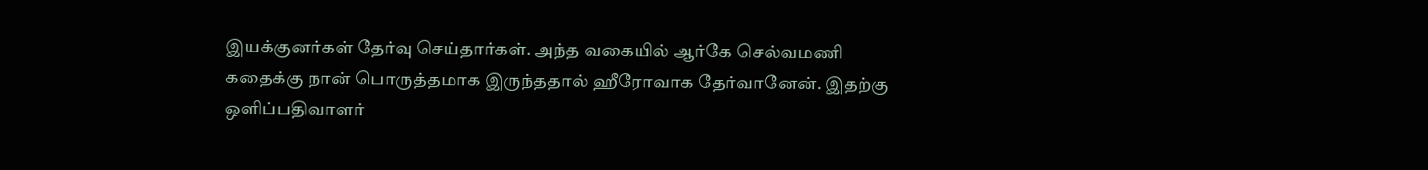இயக்குனர்கள் தேர்வு செய்தார்கள். அந்த வகையில் ஆர்கே செல்வமணி கதைக்கு நான் பொருத்தமாக இருந்ததால் ஹீரோவாக தேர்வானேன். இதற்கு ஒளிப்பதிவாளர்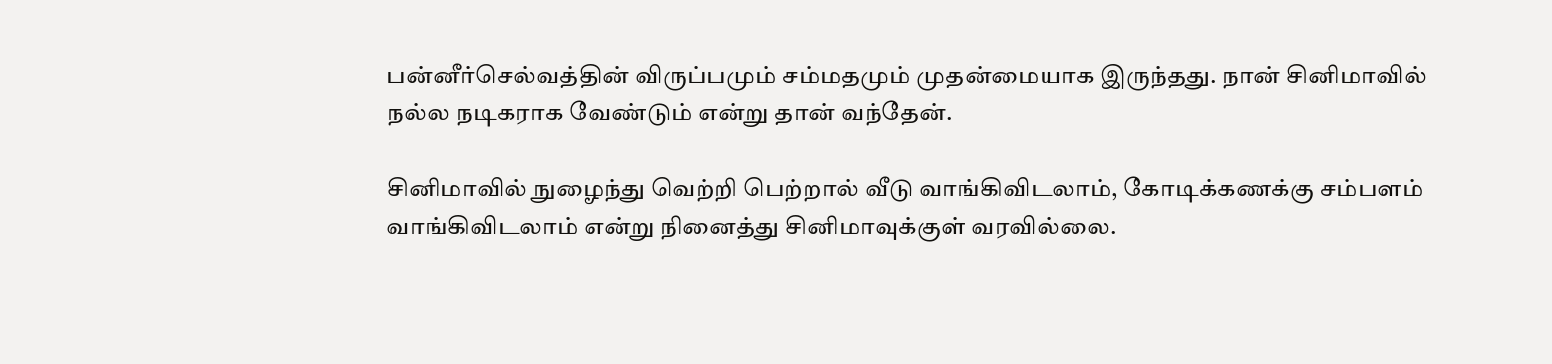பன்னீர்செல்வத்தின் விருப்பமும் சம்மதமும் முதன்மையாக இருந்தது. நான் சினிமாவில் நல்ல நடிகராக வேண்டும் என்று தான் வந்தேன்.

சினிமாவில் நுழைந்து வெற்றி பெற்றால் வீடு வாங்கிவிடலாம், கோடிக்கணக்கு சம்பளம் வாங்கிவிடலாம் என்று நினைத்து சினிமாவுக்குள் வரவில்லை.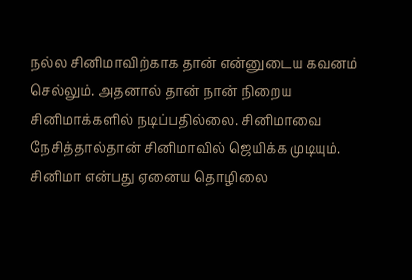நல்ல சினிமாவிற்காக தான் என்னுடைய கவனம் செல்லும். அதனால் தான் நான் நிறைய சினிமாக்களில் நடிப்பதில்லை. சினிமாவை நேசித்தால்தான் சினிமாவில் ஜெயிக்க முடியும். சினிமா என்பது ஏனைய தொழிலை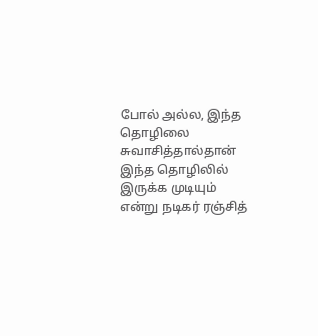போல் அல்ல, இந்த தொழிலை சுவாசித்தால்தான் இந்த தொழிலில் இருக்க முடியும் என்று நடிகர் ரஞ்சித்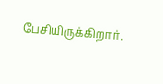பேசியிருக்கிறார்.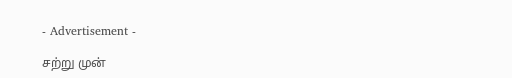- Advertisement -

சற்று முன்